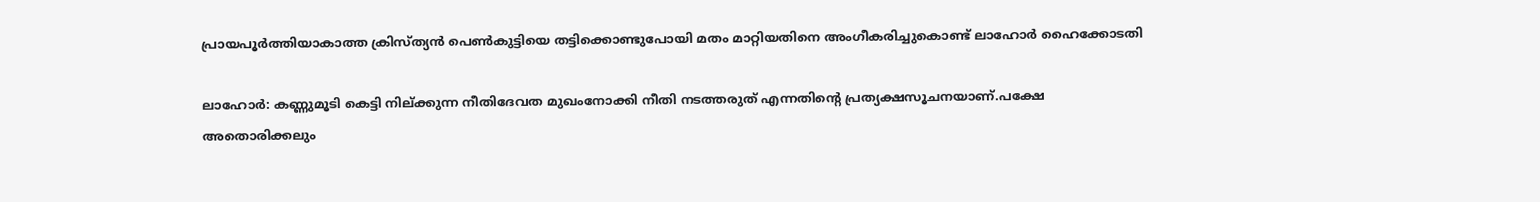പ്രായപൂര്‍ത്തിയാകാത്ത ക്രിസ്ത്യന്‍ പെണ്‍കുട്ടിയെ തട്ടിക്കൊണ്ടുപോയി മതം മാറ്റിയതിനെ അംഗീകരിച്ചുകൊണ്ട് ലാഹോര്‍ ഹൈക്കോടതി

ലാഹോര്‍: കണ്ണുമൂടി കെട്ടി നില്ക്കുന്ന നീതിദേവത മുഖംനോക്കി നീതി നടത്തരുത് എന്നതിന്റെ പ്രത്യക്ഷസൂചനയാണ്.പക്ഷേ അതൊരിക്കലും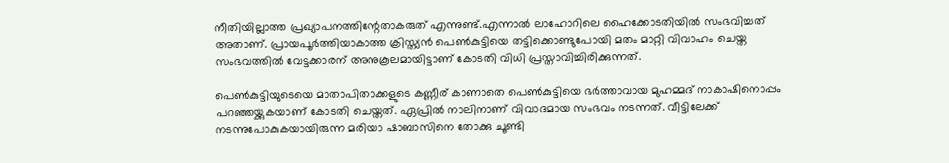നീതിയില്ലാത്ത പ്രഖ്യാപനത്തിന്റേതാകരുത് എന്നുണ്ട്.എന്നാല്‍ ലാഹോറിലെ ഹൈക്കോടതിയില്‍ സംഭവിച്ചത് അതാണ്. പ്രായപൂര്‍ത്തിയാകാത്ത ക്രിസ്ത്യന്‍ പെണ്‍കുട്ടിയെ തട്ടിക്കൊണ്ടുപോയി മതം മാറ്റി വിവാഹം ചെയ്ത സംഭവത്തില്‍ വേട്ടക്കാരന് അനുകൂലമായിട്ടാണ് കോടതി വിധി പ്രസ്താവിച്ചിരിക്കുന്നത്.

പെണ്‍കുട്ടിയുടെയെ മാതാപിതാക്കളുടെ കണ്ണീര് കാണാതെ പെണ്‍കുട്ടിയെ ഭര്‍ത്താവായ മുഹമ്മദ് നാകാഷിനൊപ്പം പറഞ്ഞയ്ക്കുകയാണ് കോടതി ചെയ്തത്. ഏപ്രില്‍ നാലിനാണ് വിവാദമായ സംഭവം നടന്നത്. വീട്ടിലേക്ക് നടന്നുപോകുകയായിരുന്ന മരിയാ ഷാബാസിനെ തോക്കു ചൂണ്ടി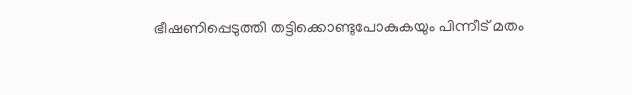ഭീഷണിപ്പെടുത്തി തട്ടിക്കൊണ്ടുപോകുകയും പിന്നീട് മതം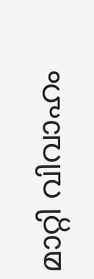മാറ്റി വിവാഹം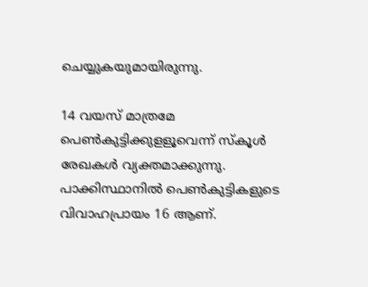ചെയ്യുകയുമായിരുന്നു.

14 വയസ് മാത്രമേ പെണ്‍കുട്ടിക്കുളളൂവെന്ന് സ്‌കൂള്‍ രേഖകള്‍ വ്യക്തമാക്കുന്നു. പാക്കിസ്ഥാനില്‍ പെണ്‍കുട്ടികളുടെ വിവാഹപ്രായം 16 ആണ്.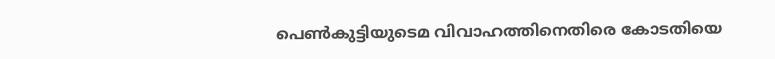പെണ്‍കുട്ടിയുടെമ വിവാഹത്തിനെതിരെ കോടതിയെ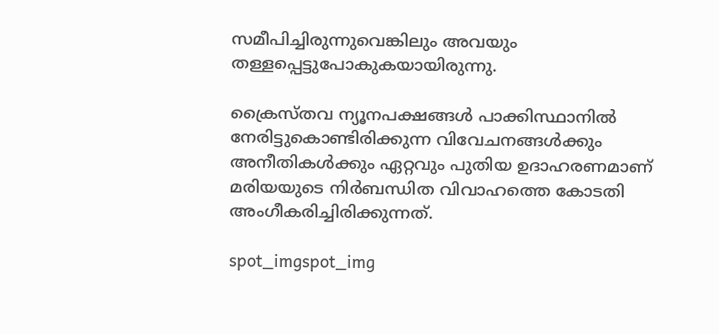സമീപിച്ചിരുന്നുവെങ്കിലും അവയും തള്ളപ്പെട്ടുപോകുകയായിരുന്നു.

ക്രൈസ്തവ ന്യൂനപക്ഷങ്ങള്‍ പാക്കിസ്ഥാനില്‍ നേരിട്ടുകൊണ്ടിരിക്കുന്ന വിവേചനങ്ങള്‍ക്കും അനീതികള്‍ക്കും ഏറ്റവും പുതിയ ഉദാഹരണമാണ് മരിയയുടെ നിര്‍ബന്ധിത വിവാഹത്തെ കോടതി അംഗീകരിച്ചിരിക്കുന്നത്.

spot_imgspot_img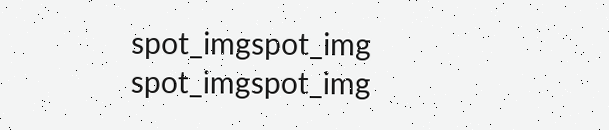spot_imgspot_img
spot_imgspot_img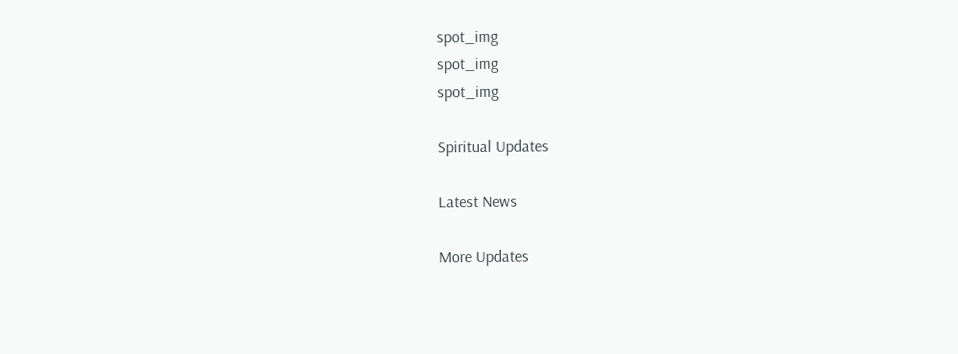spot_img
spot_img
spot_img

Spiritual Updates

Latest News

More Updates